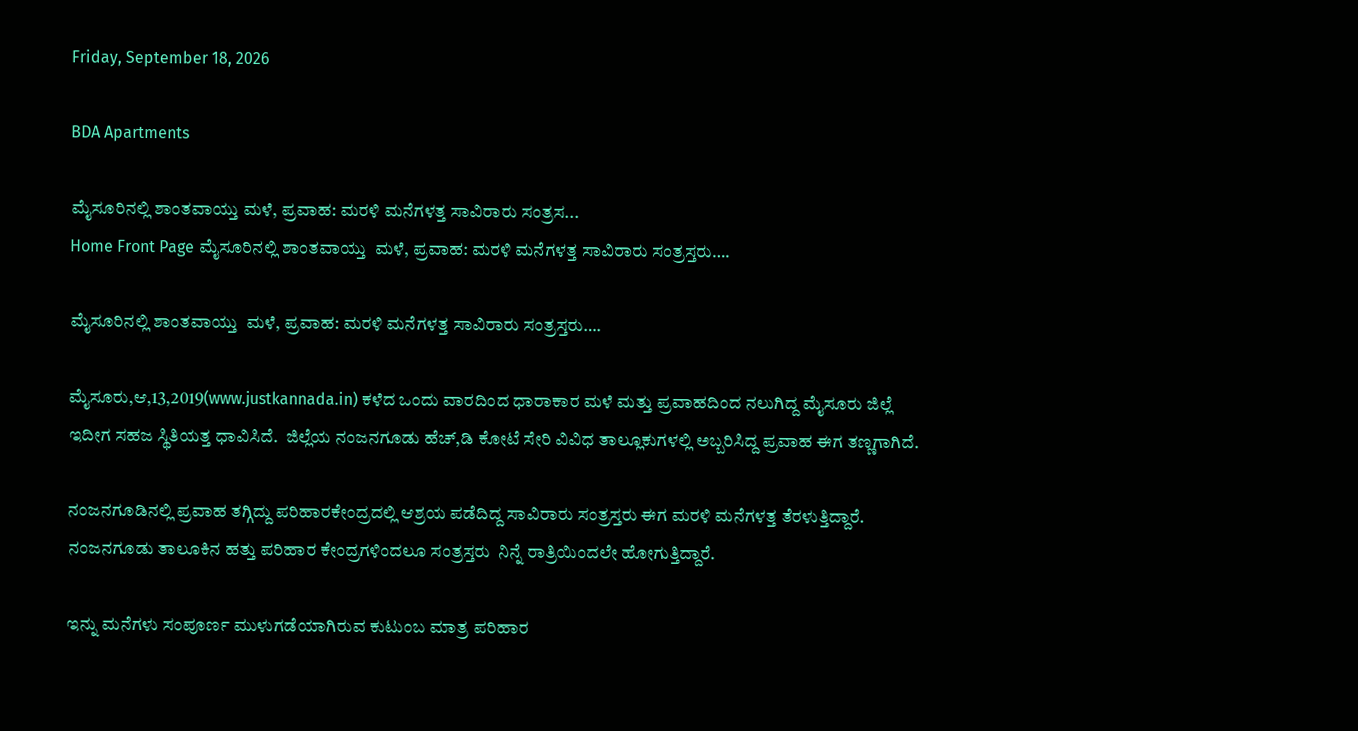Friday, September 18, 2026

BDA Apartments

ಮೈಸೂರಿನಲ್ಲಿ ಶಾಂತವಾಯ್ತು ಮಳೆ, ಪ್ರವಾಹ: ಮರಳಿ ಮನೆಗಳತ್ತ ಸಾವಿರಾರು ಸಂತ್ರಸ...
Home Front Page ಮೈಸೂರಿನಲ್ಲಿ ಶಾಂತವಾಯ್ತು  ಮಳೆ, ಪ್ರವಾಹ: ಮರಳಿ ಮನೆಗಳತ್ತ ಸಾವಿರಾರು ಸಂತ್ರಸ್ತರು….

ಮೈಸೂರಿನಲ್ಲಿ ಶಾಂತವಾಯ್ತು  ಮಳೆ, ಪ್ರವಾಹ: ಮರಳಿ ಮನೆಗಳತ್ತ ಸಾವಿರಾರು ಸಂತ್ರಸ್ತರು….

ಮೈಸೂರು,ಆ,13,2019(www.justkannada.in) ಕಳೆದ ಒಂದು ವಾರದಿಂದ ಧಾರಾಕಾರ ಮಳೆ ಮತ್ತು ಪ್ರವಾಹದಿಂದ ನಲುಗಿದ್ದ ಮೈಸೂರು ಜಿಲ್ಲೆ ಇದೀಗ ಸಹಜ ಸ್ಥಿತಿಯತ್ತ ಧಾವಿಸಿದೆ.  ಜಿಲ್ಲೆಯ ನಂಜನಗೂಡು ಹೆಚ್,ಡಿ ಕೋಟೆ ಸೇರಿ ವಿವಿಧ ತಾಲ್ಲೂಕುಗಳಲ್ಲಿ ಅಬ್ಬರಿಸಿದ್ದ ಪ್ರವಾಹ ಈಗ ತಣ್ಣಗಾಗಿದೆ.

ನಂಜನಗೂಡಿನಲ್ಲಿ ಪ್ರವಾಹ ತಗ್ಗಿದ್ದು ಪರಿಹಾರಕೇಂದ್ರದಲ್ಲಿ ಆಶ್ರಯ ಪಡೆದಿದ್ದ ಸಾವಿರಾರು ಸಂತ್ರಸ್ತರು ಈಗ ಮರಳಿ ಮನೆಗಳತ್ತ ತೆರಳುತ್ತಿದ್ದಾರೆ.  ನಂಜನಗೂಡು ತಾಲೂಕಿನ ಹತ್ತು ಪರಿಹಾರ ಕೇಂದ್ರಗಳಿಂದಲೂ ಸಂತ್ರಸ್ತರು  ನಿನ್ನೆ ರಾತ್ರಿಯಿಂದಲೇ ಹೋಗುತ್ತಿದ್ದಾರೆ.

ಇನ್ನು ಮನೆಗಳು ಸಂಪೂರ್ಣ ಮುಳುಗಡೆಯಾಗಿರುವ ಕುಟುಂಬ ಮಾತ್ರ ಪರಿಹಾರ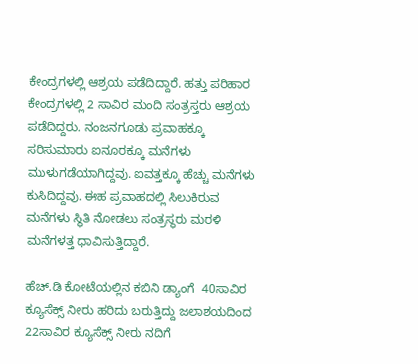ಕೇಂದ್ರಗಳಲ್ಲಿ ಆಶ್ರಯ ಪಡೆದಿದ್ದಾರೆ. ಹತ್ತು ಪರಿಹಾರ ಕೇಂದ್ರಗಳಲ್ಲಿ 2 ಸಾವಿರ ಮಂದಿ ಸಂತ್ರಸ್ತರು ಆಶ್ರಯ ಪಡೆದಿದ್ದರು. ನಂಜನಗೂಡು ಪ್ರವಾಹಕ್ಕೂ ಸರಿಸುಮಾರು ಐನೂರಕ್ಕೂ ಮನೆಗಳು ಮುಳುಗಡೆಯಾಗಿದ್ದವು. ಐವತ್ತಕ್ಕೂ ಹೆಚ್ಚು ಮನೆಗಳು ಕುಸಿದಿದ್ದವು. ಈಹ ಪ್ರವಾಹದಲ್ಲಿ ಸಿಲುಕಿರುವ ಮನೆಗಳು ಸ್ಥಿತಿ ನೋಡಲು ಸಂತ್ರಸ್ಥರು ಮರಳಿ ಮನೆಗಳತ್ತ ಧಾವಿಸುತ್ತಿದ್ದಾರೆ.

ಹೆಚ್.ಡಿ ಕೋಟೆಯಲ್ಲಿನ ಕಬಿನಿ ಡ್ಯಾಂಗೆ  40ಸಾವಿರ ಕ್ಯೂಸೆಕ್ಸ್ ನೀರು ಹರಿದು ಬರುತ್ತಿದ್ದು ಜಲಾಶಯದಿಂದ 22ಸಾವಿರ ಕ್ಯೂಸೆಕ್ಸ್ ನೀರು ನದಿಗೆ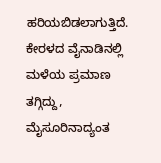ಹರಿಯಬಿಡಲಾಗುತ್ತಿದೆ. ಕೇರಳದ ವೈನಾಡಿನಲ್ಲಿ ಮಳೆಯ ಪ್ರಮಾಣ ತಗ್ಗಿದ್ದು, ಮೈಸೂರಿನಾದ್ಯಂತ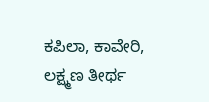ಕಪಿಲಾ, ಕಾವೇರಿ, ಲಕ್ಷ್ಮಣ ತೀರ್ಥ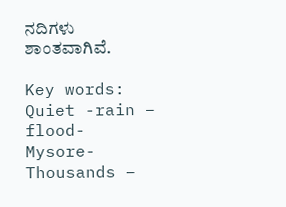ನದಿಗಳು ಶಾಂತವಾಗಿವೆ.

Key words: Quiet -rain – flood- Mysore- Thousands –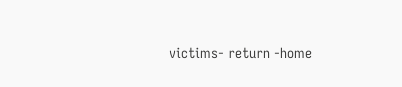victims- return -home